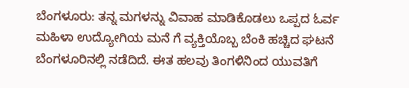ಬೆಂಗಳೂರು: ತನ್ನ ಮಗಳನ್ನು ವಿವಾಹ ಮಾಡಿಕೊಡಲು ಒಪ್ಪದ ಓರ್ವ ಮಹಿಳಾ ಉದ್ಯೋಗಿಯ ಮನೆ ಗೆ ವ್ಯಕ್ತಿಯೊಬ್ಬ ಬೆಂಕಿ ಹಚ್ಚಿದ ಘಟನೆ ಬೆಂಗಳೂರಿನಲ್ಲಿ ನಡೆದಿದೆ. ಈತ ಹಲವು ತಿಂಗಳಿನಿಂದ ಯುವತಿಗೆ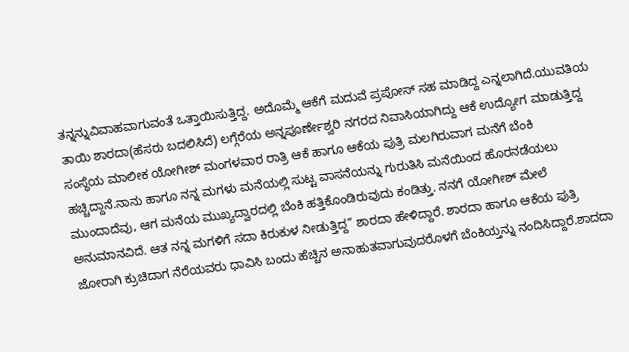ತನ್ನನ್ನುವಿವಾಹವಾಗುವಂತೆ ಒತ್ತಾಯಿಸುತ್ತಿದ್ದ. ಅದೊಮ್ಮೆ ಆಕೆಗೆ ಮದುವೆ ಪ್ರಪೋಸ್ ಸಹ ಮಾಡಿದ್ದ ಎನ್ನಲಾಗಿದೆ.ಯುವತಿಯ ತಾಯಿ ಶಾರದಾ(ಹೆಸರು ಬದಲಿಸಿದೆ) ಲಗ್ಗೆರೆಯ ಅನ್ನಪೂರ್ಣೇಶ್ವರಿ ನಗರದ ನಿವಾಸಿಯಾಗಿದ್ದು ಆಕೆ ಉದ್ಯೋಗ ಮಾಡುತ್ತಿದ್ದ ಸಂಸ್ಥೆಯ ಮಾಲೀಕ ಯೋಗೀಶ್ ಮಂಗಳವಾರ ರಾತ್ರಿ ಆಕೆ ಹಾಗೂ ಆಕೆಯ ಪುತ್ರಿ ಮಲಗಿರುವಾಗ ಮನೆಗೆ ಬೆಂಕಿ ಹಚ್ಚಿದ್ದಾನೆ.ನಾನು ಹಾಗೂ ನನ್ನ ಮಗಳು ಮನೆಯಲ್ಲಿ ಸುಟ್ಟ ವಾಸನೆಯನ್ನು ಗುರುತಿಸಿ ಮನೆಯಿಂದ ಹೊರನಡೆಯಲು ಮುಂದಾದೆವು, ಆಗ ಮನೆಯ ಮುಖ್ಯದ್ವಾರದಲ್ಲಿ ಬೆಂಕಿ ಹತ್ತಿಕೊಂಡಿರುವುದು ಕಂಡಿತ್ತು. ನನಗೆ ಯೋಗೀಶ್ ಮೇಲೆ ಅನುಮಾನವಿದೆ. ಆತ ನನ್ನ ಮಗಳಿಗೆ ಸದಾ ಕಿರುಕುಳ ನೀಡುತ್ತಿದ್ದ” ಶಾರದಾ ಹೇಳಿದ್ದಾರೆ. ಶಾರದಾ ಹಾಗೂ ಆಕೆಯ ಪುತ್ರಿ ಜೋರಾಗಿ ಕ್ರುಚಿದಾಗ ನೆರೆಯವರು ಧಾವಿಸಿ ಬಂದು ಹೆಚ್ಚಿನ ಅನಾಹುತವಾಗುವುದರೊಳಗೆ ಬೆಂಕಿಯ್ತನ್ನು ನಂದಿಸಿದ್ದಾರೆ.ಶಾದದಾ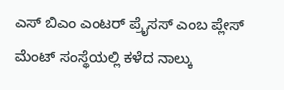ಎಸ್ ಬಿಎಂ ಎಂಟರ್ ಪ್ರೈಸಸ್ ಎಂಬ ಪ್ಲೇಸ್ ಮೆಂಟ್ ಸಂಸ್ಥೆಯಲ್ಲಿ ಕಳೆದ ನಾಲ್ಕು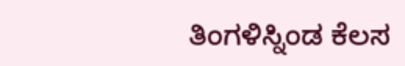ತಿಂಗಳಿಸ್ನಿಂಡ ಕೆಲಸ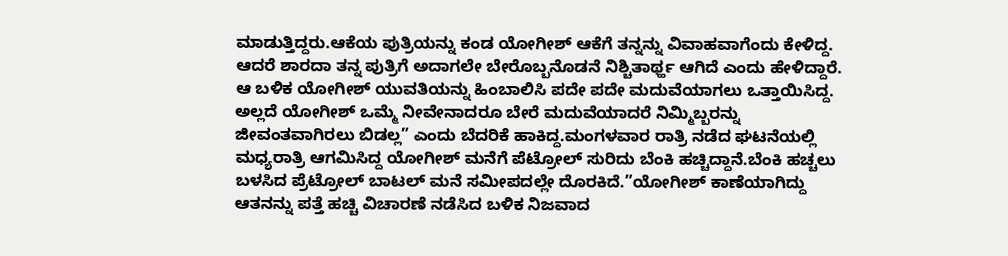ಮಾಡುತ್ತಿದ್ದರು.ಆಕೆಯ ಪುತ್ರಿಯನ್ನು ಕಂಡ ಯೋಗೀಶ್ ಆಕೆಗೆ ತನ್ನನ್ನು ವಿವಾಹವಾಗೆಂದು ಕೇಳಿದ್ದ. ಆದರೆ ಶಾರದಾ ತನ್ನ ಪುತ್ರಿಗೆ ಅದಾಗಲೇ ಬೇರೊಬ್ಬನೊಡನೆ ನಿಶ್ಚಿತಾರ್ಥ್ಹ ಆಗಿದೆ ಎಂದು ಹೇಳಿದ್ದಾರೆ. ಆ ಬಳಿಕ ಯೋಗೀಶ್ ಯುವತಿಯನ್ನು ಹಿಂಬಾಲಿಸಿ ಪದೇ ಪದೇ ಮದುವೆಯಾಗಲು ಒತ್ತಾಯಿಸಿದ್ದ. ಅಲ್ಲದೆ ಯೋಗೀಶ್ ಒಮ್ಮೆ ನೀವೇನಾದರೂ ಬೇರೆ ಮದುವೆಯಾದರೆ ನಿಮ್ಮಿಬ್ಬರನ್ನು ಜೀವಂತವಾಗಿರಲು ಬಿಡಲ್ಲ” ಎಂದು ಬೆದರಿಕೆ ಹಾಕಿದ್ದ.ಮಂಗಳವಾರ ರಾತ್ರಿ ನಡೆದ ಘಟನೆಯಲ್ಲಿ ಮಧ್ಯರಾತ್ರಿ ಆಗಮಿಸಿದ್ದ ಯೋಗೀಶ್ ಮನೆಗೆ ಪೆಟ್ರೋಲ್ ಸುರಿದು ಬೆಂಕಿ ಹಚ್ಚಿದ್ದಾನೆ.ಬೆಂಕಿ ಹಚ್ಚಲು ಬಳಸಿದ ಪ್ರೆಟ್ರೋಲ್ ಬಾಟಲ್ ಮನೆ ಸಮೀಪದಲ್ಲೇ ದೊರಕಿದೆ.”ಯೋಗೀಶ್ ಕಾಣೆಯಾಗಿದ್ದು ಆತನನ್ನು ಪತ್ತೆ ಹಚ್ಚಿ ವಿಚಾರಣೆ ನಡೆಸಿದ ಬಳಿಕ ನಿಜವಾದ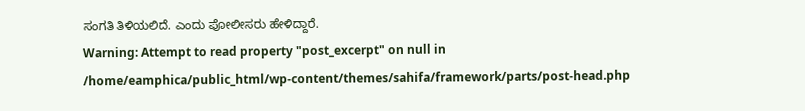ಸಂಗತಿ ತಿಳಿಯಲಿದೆ. ಎಂದು ಪೋಲೀಸರು ಹೇಳಿದ್ದಾರೆ.
Warning: Attempt to read property "post_excerpt" on null in /home/eamphica/public_html/wp-content/themes/sahifa/framework/parts/post-head.php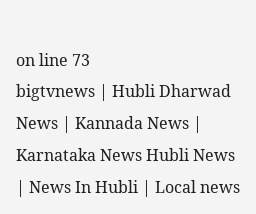on line 73
bigtvnews | Hubli Dharwad News | Kannada News | Karnataka News Hubli News | News In Hubli | Local news